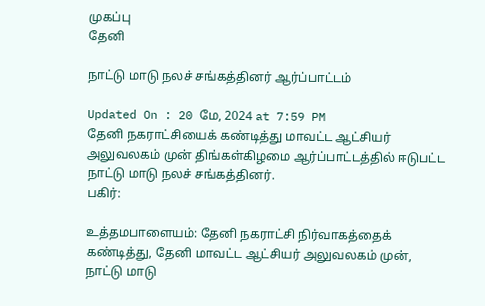முகப்பு
தேனி

நாட்டு மாடு நலச் சங்கத்தினர் ஆர்ப்பாட்டம்

Updated On : 20 மே, 2024 at 7:59 PM
தேனி நகராட்சியைக் கண்டித்து மாவட்ட ஆட்சியர் அலுவலகம் முன் திங்கள்கிழமை ஆர்ப்பாட்டத்தில் ஈடுபட்ட நாட்டு மாடு நலச் சங்கத்தினர்.
பகிர்:

உத்தமபாளையம்: தேனி நகராட்சி நிர்வாகத்தைக் கண்டித்து, தேனி மாவட்ட ஆட்சியர் அலுவலகம் முன், நாட்டு மாடு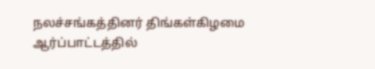நலச்சங்கத்தினர் திங்கள்கிழமை ஆர்ப்பாட்டத்தில்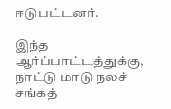ஈடுபட்டனர்.

இந்த ஆர்ப்பாட்டத்துக்கு, நாட்டு மாடு நலச் சங்கத்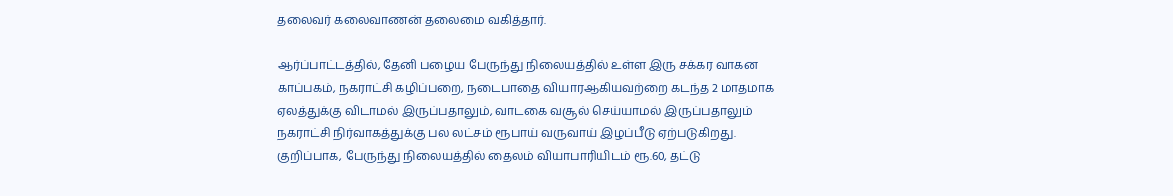தலைவர் கலைவாணன் தலைமை வகித்தார்.

ஆர்ப்பாட்டத்தில், தேனி பழைய பேருந்து நிலையத்தில் உள்ள இரு சக்கர வாகன காப்பகம், நகராட்சி கழிப்பறை, நடைபாதை வியாரஆகியவற்றை கடந்த 2 மாதமாக ஏலத்துக்கு விடாமல் இருப்பதாலும், வாடகை வசூல் செய்யாமல் இருப்பதாலும் நகராட்சி நிர்வாகத்துக்கு பல லட்சம் ரூபாய் வருவாய் இழப்பீடு ஏற்படுகிறது. குறிப்பாக, பேருந்து நிலையத்தில் தைலம் வியாபாரியிடம் ரூ.60, தட்டு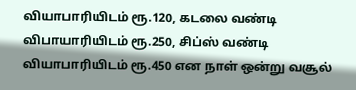வியாபாரியிடம் ரூ.120, கடலை வண்டி விபாயாரியிடம் ரூ.250, சிப்ஸ் வண்டி வியாபாரியிடம் ரூ.450 என நாள் ஒன்று வசூல்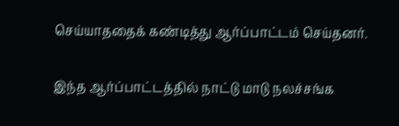செய்யாததைக் கண்டித்து ஆர்ப்பாட்டம் செய்தனர்.

இந்த ஆர்ப்பாட்டத்தில் நாட்டு மாடு நலச்சங்க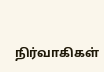நிர்வாகிகள்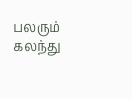பலரும் கலந்து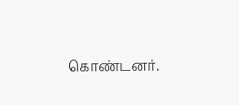கொண்டனர்.